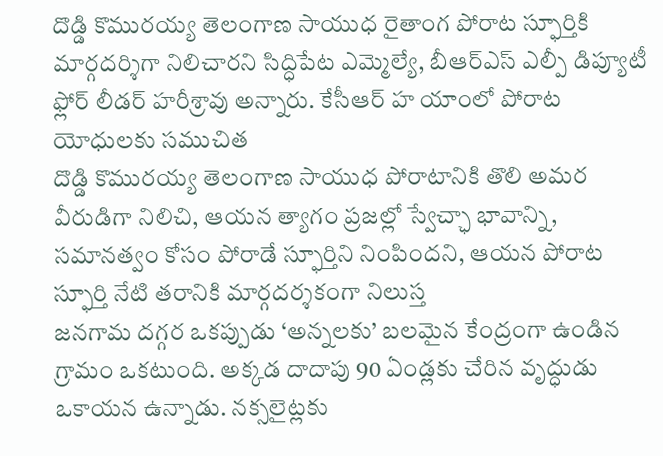దొడ్డి కొమురయ్య తెలంగాణ సాయుధ రైతాంగ పోరాట స్ఫూర్తికి మార్గదర్శిగా నిలిచారని సిద్ధిపేట ఎమ్మెల్యే, బీఆర్ఎస్ ఎల్పీ డిప్యూటీ ఫ్లోర్ లీడర్ హరీశ్రావు అన్నారు. కేసీఆర్ హ యాంలో పోరాట యోధులకు సముచిత
దొడ్డి కొమురయ్య తెలంగాణ సాయుధ పోరాటానికి తొలి అమర వీరుడిగా నిలిచి, ఆయన త్యాగం ప్రజల్లో స్వేచ్ఛా భావాన్ని, సమానత్వం కోసం పోరాడే స్ఫూర్తిని నింపిందని, ఆయన పోరాట స్ఫూర్తి నేటి తరానికి మార్గదర్శకంగా నిలుస్త
జనగామ దగ్గర ఒకప్పుడు ‘అన్నలకు’ బలమైన కేంద్రంగా ఉండిన గ్రామం ఒకటుంది. అక్కడ దాదాపు 90 ఏండ్లకు చేరిన వృద్ధుడు ఒకాయన ఉన్నాడు. నక్సలైట్లకు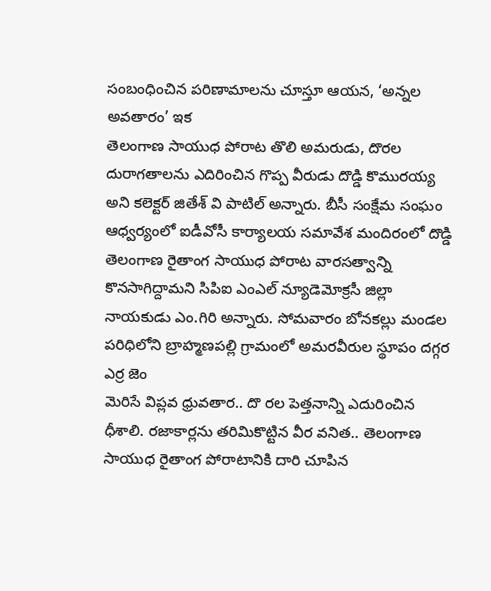సంబంధించిన పరిణామాలను చూస్తూ ఆయన, ‘అన్నల అవతారం’ ఇక
తెలంగాణ సాయుధ పోరాట తొలి అమరుడు, దొరల దురాగతాలను ఎదిరించిన గొప్ప వీరుడు దొడ్డి కొమురయ్య అని కలెక్టర్ జితేశ్ వి పాటిల్ అన్నారు. బీసీ సంక్షేమ సంఘం ఆధ్వర్యంలో ఐడీవోసీ కార్యాలయ సమావేశ మందిరంలో దొడ్డి
తెలంగాణ రైతాంగ సాయుధ పోరాట వారసత్వాన్ని కొనసాగిద్దామని సిపిఐ ఎంఎల్ న్యూడెమోక్రసీ జిల్లా నాయకుడు ఎం.గిరి అన్నారు. సోమవారం బోనకల్లు మండల పరిధిలోని బ్రాహ్మణపల్లి గ్రామంలో అమరవీరుల స్థూపం దగ్గర ఎర్ర జెం
మెరిసే విప్లవ ధ్రువతార.. దొ రల పెత్తనాన్ని ఎదురించిన ధీశాలి. రజాకార్లను తరిమికొట్టిన వీర వనిత.. తెలంగాణ సాయుధ రైతాంగ పోరాటానికి దారి చూపిన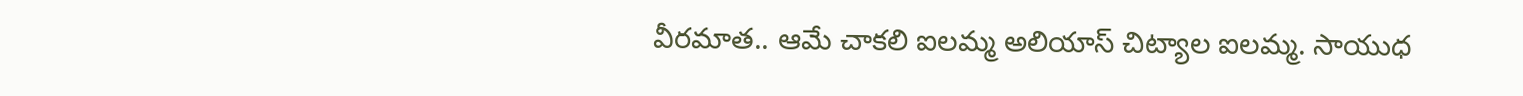వీరమాత.. ఆమే చాకలి ఐలమ్మ అలియాస్ చిట్యాల ఐలమ్మ. సాయుధ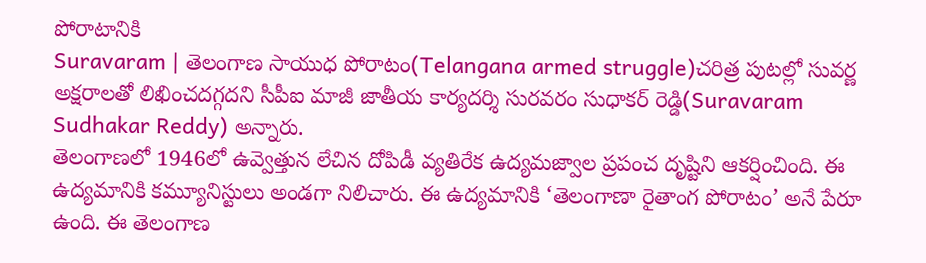పోరాటానికి
Suravaram | తెలంగాణ సాయుధ పోరాటం(Telangana armed struggle)చరిత్ర పుటల్లో సువర్ణ అక్షరాలతో లిఖించదగ్గదని సీపీఐ మాజీ జాతీయ కార్యదర్శి సురవరం సుధాకర్ రెడ్డి(Suravaram Sudhakar Reddy) అన్నారు.
తెలంగాణలో 1946లో ఉవ్వెత్తున లేచిన దోపిడీ వ్యతిరేక ఉద్యమజ్వాల ప్రపంచ దృష్టిని ఆకర్షించింది. ఈ ఉద్యమానికి కమ్యూనిస్టులు అండగా నిలిచారు. ఈ ఉద్యమానికి ‘తెలంగాణా రైతాంగ పోరాటం’ అనే పేరూ ఉంది. ఈ తెలంగాణ